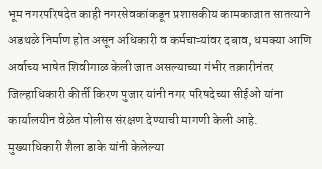भूम नगरपरिषदेत काही नगरसेवकांकडून प्रशासकीय कामकाजात सातत्याने अडथळे निर्माण होत असून अधिकारी व कर्मचाऱ्यांवर दबाव, धमक्या आणि अर्वाच्य भाषेत शिवीगाळ केली जात असल्याच्या गंभीर तक्रारीनंतर जिल्हाधिकारी कीर्ती किरण पुजार यांनी नगर परिषदेच्या सीईओ यांना कार्यालयीन वेळेत पोलीस संरक्षण देण्याची मागणी केली आहे.
मुख्याधिकारी शैला डाके यांनी केलेल्या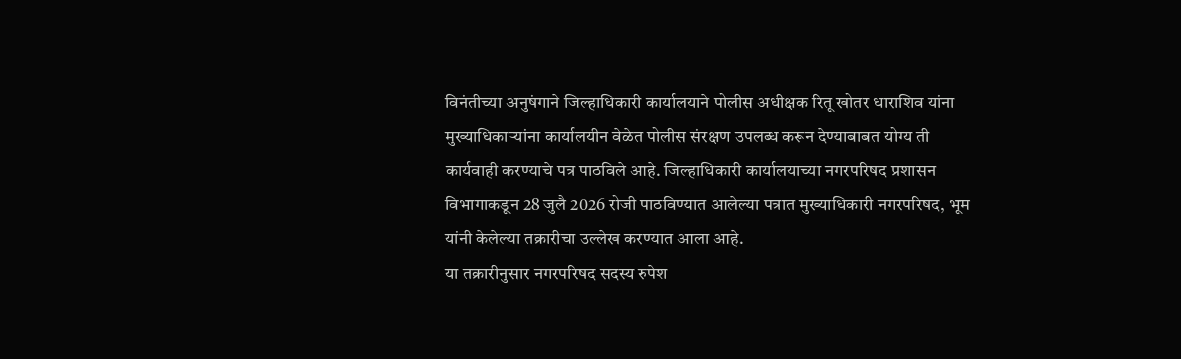विनंतीच्या अनुषंगाने जिल्हाधिकारी कार्यालयाने पोलीस अधीक्षक रितू खोतर धाराशिव यांना मुख्याधिकाऱ्यांना कार्यालयीन वेळेत पोलीस संरक्षण उपलब्ध करून देण्याबाबत योग्य ती कार्यवाही करण्याचे पत्र पाठविले आहे. जिल्हाधिकारी कार्यालयाच्या नगरपरिषद प्रशासन विभागाकडून 28 जुलै 2026 रोजी पाठविण्यात आलेल्या पत्रात मुख्याधिकारी नगरपरिषद, भूम यांनी केलेल्या तक्रारीचा उल्लेख करण्यात आला आहे.
या तक्रारीनुसार नगरपरिषद सदस्य रुपेश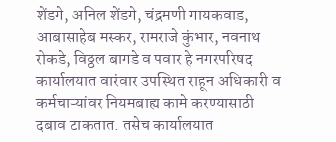शेंडगे, अनिल शेंडगे, चंद्रमणी गायकवाड, आबासाहेब मस्कर, रामराजे कुंभार, नवनाथ रोकडे, विठ्ठल बागडे व पवार हे नगरपरिषद कार्यालयात वारंवार उपस्थित राहून अधिकारी व कर्मचाऱ्यांवर नियमबाह्य कामे करण्यासाठी दबाव टाकतात. तसेच कार्यालयात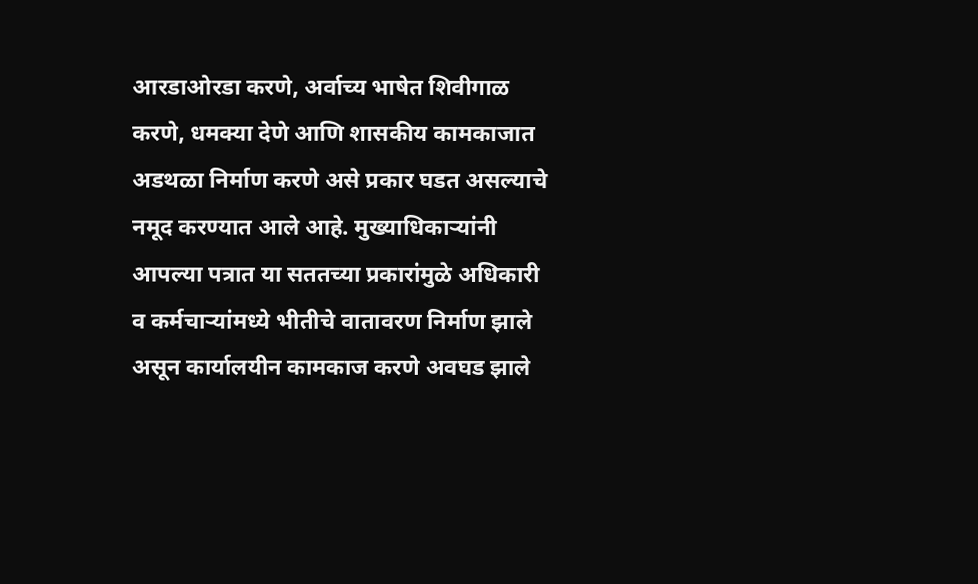आरडाओरडा करणे, अर्वाच्य भाषेत शिवीगाळ करणे, धमक्या देणे आणि शासकीय कामकाजात अडथळा निर्माण करणे असे प्रकार घडत असल्याचे नमूद करण्यात आले आहे. मुख्याधिकाऱ्यांनी आपल्या पत्रात या सततच्या प्रकारांमुळे अधिकारी व कर्मचाऱ्यांमध्ये भीतीचे वातावरण निर्माण झाले असून कार्यालयीन कामकाज करणे अवघड झाले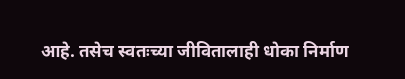आहे. तसेच स्वतःच्या जीवितालाही धोका निर्माण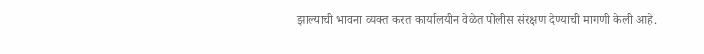झाल्याची भावना व्यक्त करत कार्यालयीन वेळेत पोलीस संरक्षण देण्याची मागणी केली आहे.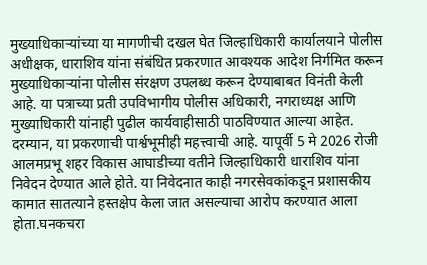मुख्याधिकाऱ्यांच्या या मागणीची दखल घेत जिल्हाधिकारी कार्यालयाने पोलीस अधीक्षक, धाराशिव यांना संबंधित प्रकरणात आवश्यक आदेश निर्गमित करून मुख्याधिकाऱ्यांना पोलीस संरक्षण उपलब्ध करून देण्याबाबत विनंती केली आहे. या पत्राच्या प्रती उपविभागीय पोलीस अधिकारी, नगराध्यक्ष आणि मुख्याधिकारी यांनाही पुढील कार्यवाहीसाठी पाठविण्यात आल्या आहेत. दरम्यान, या प्रकरणाची पार्श्वभूमीही महत्त्वाची आहे. यापूर्वी 5 मे 2026 रोजी आलमप्रभू शहर विकास आघाडीच्या वतीने जिल्हाधिकारी धाराशिव यांना निवेदन देण्यात आले होते. या निवेदनात काही नगरसेवकांकडून प्रशासकीय कामात सातत्याने हस्तक्षेप केला जात असल्याचा आरोप करण्यात आला होता.घनकचरा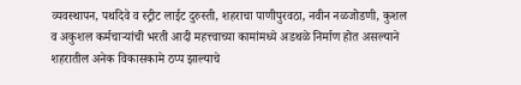व्यवस्थापन, पथदिवे व स्ट्रीट लाईट दुरुस्ती, शहराचा पाणीपुरवठा, नवीन नळजोडणी, कुशल व अकुशल कर्मचाऱ्यांची भरती आदी महत्त्वाच्या कामांमध्ये अडथळे निर्माण होत असल्याने शहरातील अनेक विकासकामे ठप्प झाल्याचे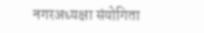नगरअध्यक्षा संयोगिता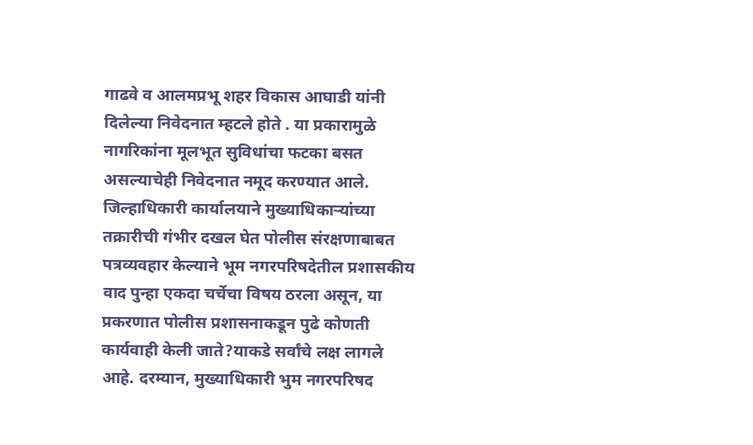गाढवे व आलमप्रभू शहर विकास आघाडी यांनी दिलेल्या निवेदनात म्हटले होते . या प्रकारामुळे नागरिकांना मूलभूत सुविधांचा फटका बसत असल्याचेही निवेदनात नमूद करण्यात आले.
जिल्हाधिकारी कार्यालयाने मुख्याधिकाऱ्यांच्या तक्रारीची गंभीर दखल घेत पोलीस संरक्षणाबाबत पत्रव्यवहार केल्याने भूम नगरपरिषदेतील प्रशासकीय वाद पुन्हा एकदा चर्चेचा विषय ठरला असून, या प्रकरणात पोलीस प्रशासनाकडून पुढे कोणती कार्यवाही केली जाते?याकडे सर्वांचे लक्ष लागले आहे. दरम्यान, मुख्याधिकारी भुम नगरपरिषद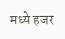मध्ये हजर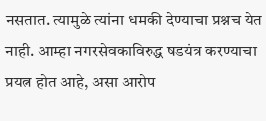नसतात. त्यामुळे त्यांना धमकी देण्याचा प्रश्नच येत नाही. आम्हा नगरसेवकाविरुद्ध षडयंत्र करण्याचा प्रयत्न होत आहे, असा आरोप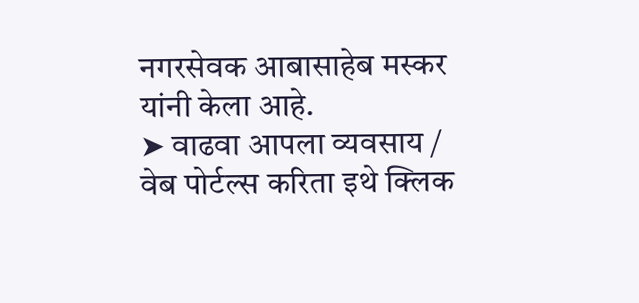नगरसेवक आबासाहेब मस्कर यांनी केला आहे.
➤ वाढवा आपला व्यवसाय / वेब पोर्टल्स करिता इथे क्लिक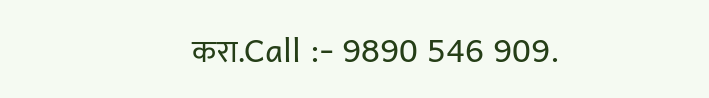करा.Call :- 9890 546 909.